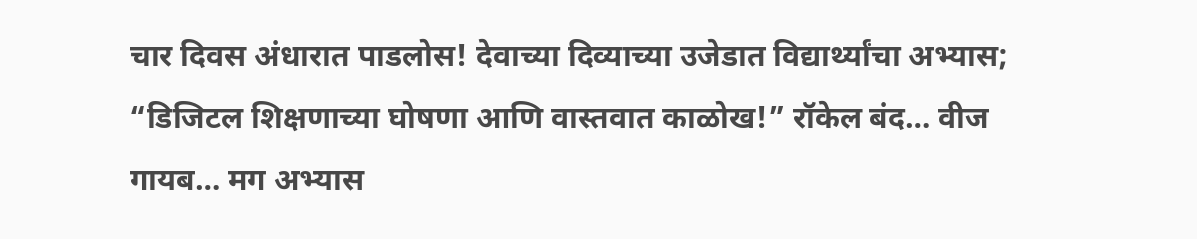चार दिवस अंधारात पाडलोस! देवाच्या दिव्याच्या उजेडात विद्यार्थ्यांचा अभ्यास; “डिजिटल शिक्षणाच्या घोषणा आणि वास्तवात काळोख!” रॉकेल बंद… वीज गायब… मग अभ्यास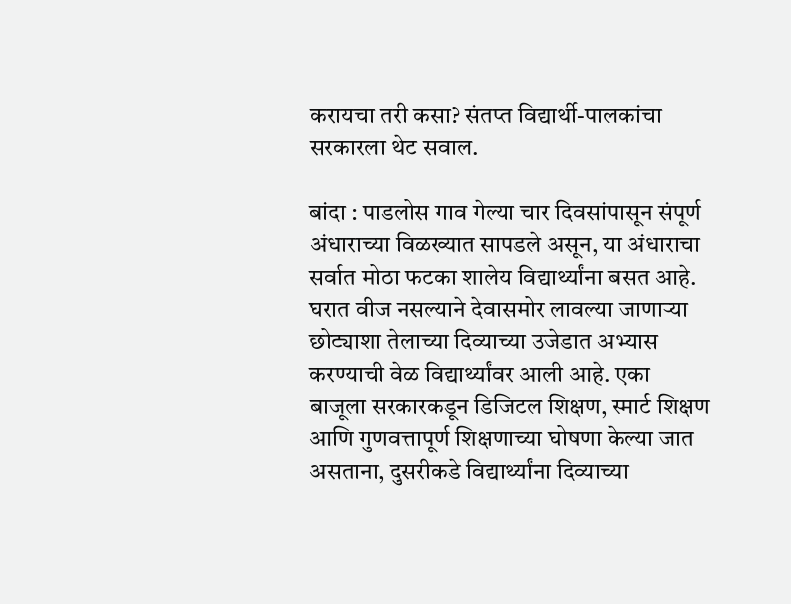करायचा तरी कसा? संतप्त विद्यार्थी-पालकांचा सरकारला थेट सवाल.

बांदा : पाडलोस गाव गेल्या चार दिवसांपासून संपूर्ण अंधाराच्या विळख्यात सापडले असून, या अंधाराचा सर्वात मोठा फटका शालेय विद्यार्थ्यांना बसत आहे. घरात वीज नसल्याने देवासमोर लावल्या जाणाऱ्या छोट्याशा तेलाच्या दिव्याच्या उजेडात अभ्यास करण्याची वेळ विद्यार्थ्यांवर आली आहे. एका बाजूला सरकारकडून डिजिटल शिक्षण, स्मार्ट शिक्षण आणि गुणवत्तापूर्ण शिक्षणाच्या घोषणा केल्या जात असताना, दुसरीकडे विद्यार्थ्यांना दिव्याच्या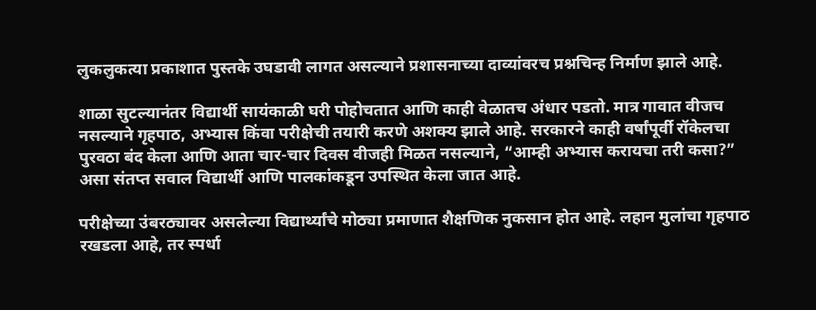लुकलुकत्या प्रकाशात पुस्तके उघडावी लागत असल्याने प्रशासनाच्या दाव्यांवरच प्रश्नचिन्ह निर्माण झाले आहे.

शाळा सुटल्यानंतर विद्यार्थी सायंकाळी घरी पोहोचतात आणि काही वेळातच अंधार पडतो. मात्र गावात वीजच नसल्याने गृहपाठ, अभ्यास किंवा परीक्षेची तयारी करणे अशक्य झाले आहे. सरकारने काही वर्षांपूर्वी रॉकेलचा पुरवठा बंद केला आणि आता चार-चार दिवस वीजही मिळत नसल्याने, “आम्ही अभ्यास करायचा तरी कसा?” असा संतप्त सवाल विद्यार्थी आणि पालकांकडून उपस्थित केला जात आहे.

परीक्षेच्या उंबरठ्यावर असलेल्या विद्यार्थ्यांचे मोठ्या प्रमाणात शैक्षणिक नुकसान होत आहे. लहान मुलांचा गृहपाठ रखडला आहे, तर स्पर्धा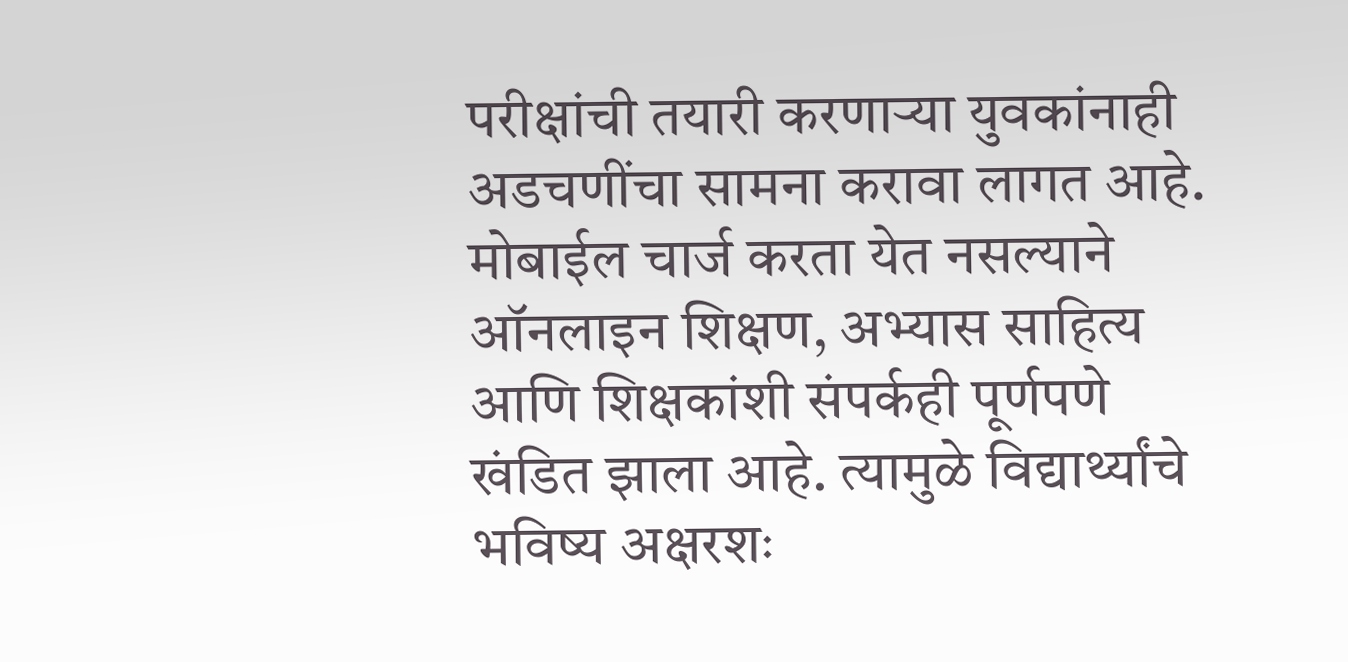परीक्षांची तयारी करणाऱ्या युवकांनाही अडचणींचा सामना करावा लागत आहे. मोबाईल चार्ज करता येत नसल्याने ऑनलाइन शिक्षण, अभ्यास साहित्य आणि शिक्षकांशी संपर्कही पूर्णपणे खंडित झाला आहे. त्यामुळे विद्यार्थ्यांचे भविष्य अक्षरशः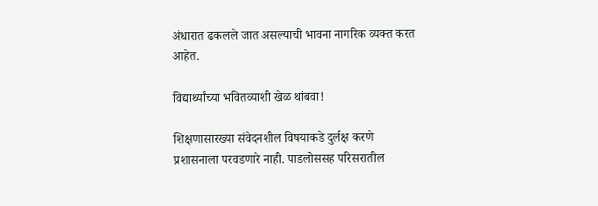अंधारात ढकलले जात असल्याची भावना नागरिक व्यक्त करत आहेत.

विद्यार्थ्यांच्या भवितव्याशी खेळ थांबवा!

शिक्षणासारख्या संवेदनशील विषयाकडे दुर्लक्ष करणे प्रशासनाला परवडणारे नाही. पाडलोससह परिसरातील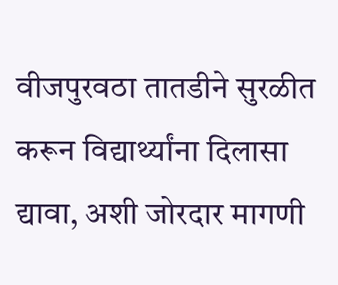वीजपुरवठा तातडीने सुरळीत करून विद्यार्थ्यांना दिलासा द्यावा, अशी जोरदार मागणी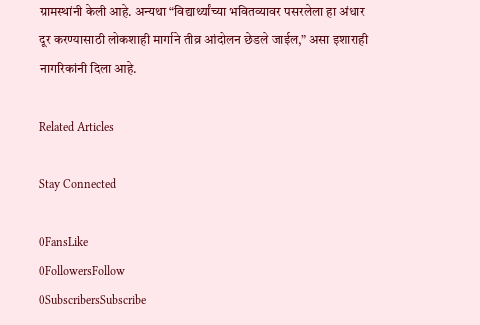ग्रामस्थांनी केली आहे. अन्यथा “विद्यार्थ्यांच्या भवितव्यावर पसरलेला हा अंधार दूर करण्यासाठी लोकशाही मार्गाने तीव्र आंदोलन छेडले जाईल,” असा इशाराही नागरिकांनी दिला आहे.

Related Articles

Stay Connected

0FansLike
0FollowersFollow
0SubscribersSubscribe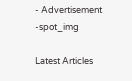- Advertisement -spot_img

Latest Articles